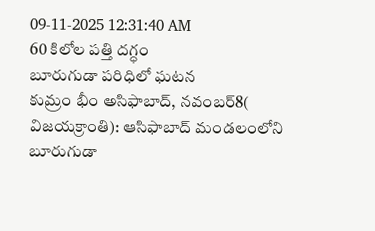09-11-2025 12:31:40 AM
60 కిలోల పత్తి దగ్ధం
బూరుగుడా పరిధిలో ఘటన
కుమ్రం భీం అసిఫాబాద్, నవంబర్8( విజయక్రాంతి): ఆసిఫాబాద్ మండలంలోని బూరుగుడా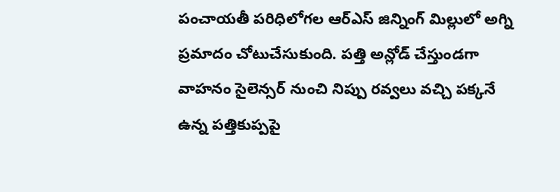పంచాయతీ పరిధిలోగల ఆర్ఎస్ జిన్నింగ్ మిల్లులో అగ్ని ప్రమాదం చోటుచేసుకుంది. పత్తి అన్లోడ్ చేస్తుండగా వాహనం సైలెన్సర్ నుంచి నిప్పు రవ్వలు వచ్చి పక్కనే ఉన్న పత్తికుప్పపై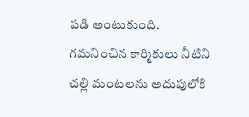పడి అంటుకుంది. గమనించిన కార్మికులు నీటిని చల్లి మంటలను అదుపులోకి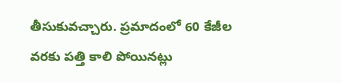తీసుకువచ్చారు. ప్రమాదంలో 60 కేజీల వరకు పత్తి కాలి పోయినట్లు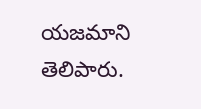యజమాని తెలిపారు.